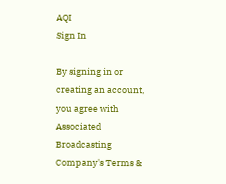AQI
Sign In

By signing in or creating an account, you agree with Associated Broadcasting Company's Terms &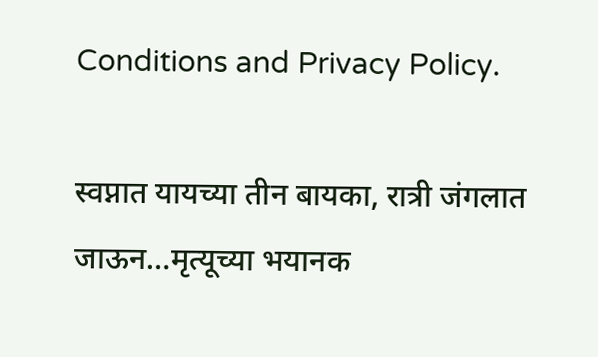Conditions and Privacy Policy.

स्वप्नात यायच्या तीन बायका, रात्री जंगलात जाऊन…मृत्यूच्या भयानक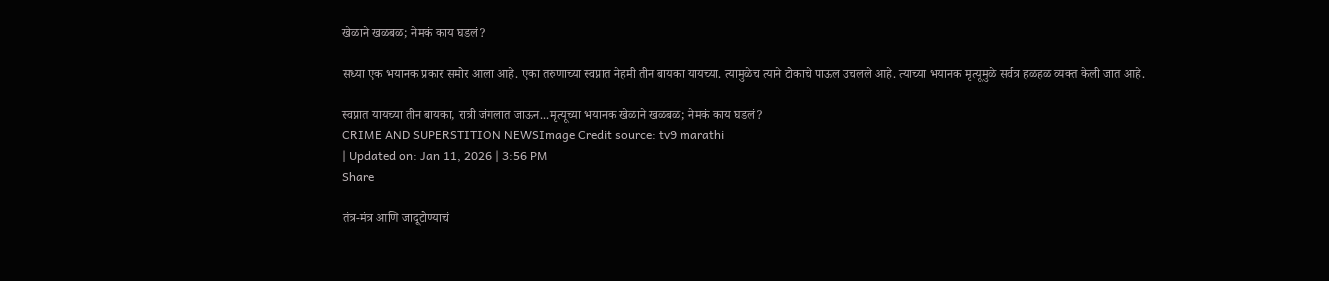खेळाने खळबळ; नेमकं काय घडलं?

सध्या एक भयानक प्रकार समोर आला आहे. एका तरुणाच्या स्वप्नात नेहमी तीन बायका यायच्या. त्यामुळेच त्याने टोकाचे पाऊल उचलले आहे. त्याच्या भयानक मृत्यूमुळे सर्वत्र हळहळ व्यक्त केली जात आहे.

स्वप्नात यायच्या तीन बायका, रात्री जंगलात जाऊन...मृत्यूच्या भयानक खेळाने खळबळ; नेमकं काय घडलं?
CRIME AND SUPERSTITION NEWSImage Credit source: tv9 marathi
| Updated on: Jan 11, 2026 | 3:56 PM
Share

तंत्र-मंत्र आणि जादूटोण्याचं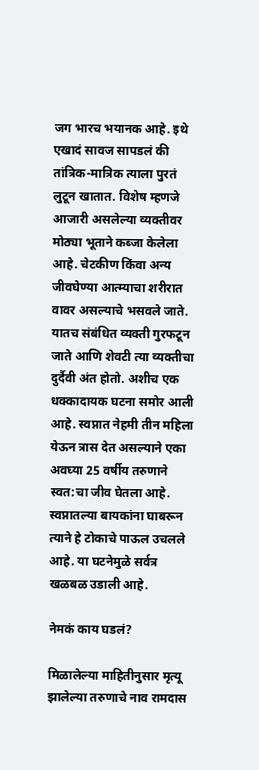जग भारच भयानक आहे. इथे एखादं सावज सापडलं की तांत्रिक-मात्रिक त्याला पुरतं लुटून खातात. विशेष म्हणजे आजारी असलेल्या व्यक्तीवर मोठ्या भूताने कब्जा केलेला आहे. चेटकीण किंवा अन्य जीवघेण्या आत्म्याचा शरीरात वावर असल्याचे भसवले जाते. यातच संबंधित व्यक्ती गुरफटून जाते आणि शेवटी त्या व्यक्तीचा दुर्दैवी अंत होतो. अशीच एक धक्कादायक घटना समोर आली आहे. स्वप्नात नेहमी तीन महिला येऊन त्रास देत असल्याने एका अवघ्या 25 वर्षीय तरुणाने स्वत:चा जीव घेतला आहे. स्वप्नातल्या बायकांना घाबरून त्याने हे टोकाचे पाऊल उचलले आहे. या घटनेमुळे सर्वत्र खळबळ उडाली आहे.

नेमकं काय घडलं?

मिळालेल्या माहितीनुसार मृत्यू झालेल्या तरुणाचे नाव रामदास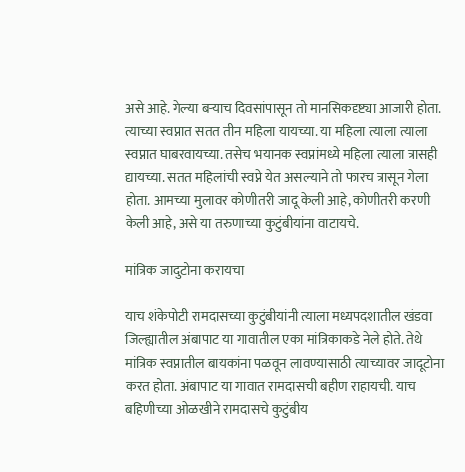असे आहे. गेल्या बऱ्याच दिवसांपासून तो मानसिकदृष्ट्या आजारी होता. त्याच्या स्वप्नात सतत तीन महिला यायच्या. या महिला त्याला त्याला स्वप्नात घाबरवायच्या. तसेच भयानक स्वप्नांमध्ये महिला त्याला त्रासही द्यायच्या. सतत महिलांची स्वप्ने येत असल्याने तो फारच त्रासून गेला होता. आमच्या मुलावर कोणीतरी जादू केली आहे, कोणीतरी करणी केली आहे, असे या तरुणाच्या कुटुंबीयांना वाटायचे.

मांत्रिक जादुटोना करायचा

याच शंकेपोटी रामदासच्या कुटुंबीयांनी त्याला मध्यपदशातील खंडवा जिल्ह्यातील अंबापाट या गावातील एका मांत्रिकाकडे नेले होते. तेथे मांत्रिक स्वप्नातील बायकांना पळवून लावण्यासाठी त्याच्यावर जादूटोना करत होता. अंबापाट या गावात रामदासची बहीण राहायची. याच बहिणीच्या ओळखीने रामदासचे कुटुंबीय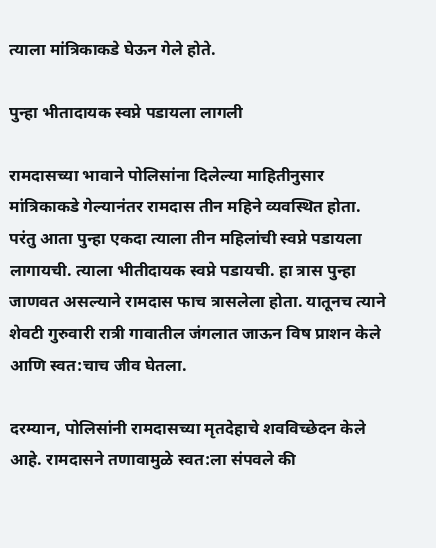त्याला मांत्रिकाकडे घेऊन गेले होते.

पुन्हा भीतादायक स्वप्ने पडायला लागली

रामदासच्या भावाने पोलिसांना दिलेल्या माहितीनुसार मांत्रिकाकडे गेल्यानंतर रामदास तीन महिने व्यवस्थित होता. परंतु आता पुन्हा एकदा त्याला तीन महिलांची स्वप्ने पडायला लागायची. त्याला भीतीदायक स्वप्ने पडायची. हा त्रास पुन्हा जाणवत असल्याने रामदास फाच त्रासलेला होता. यातूनच त्याने शेवटी गुरुवारी रात्री गावातील जंगलात जाऊन विष प्राशन केले आणि स्वत:चाच जीव घेतला.

दरम्यान, पोलिसांनी रामदासच्या मृतदेहाचे शवविच्छेदन केले आहे. रामदासने तणावामुळे स्वत:ला संपवले की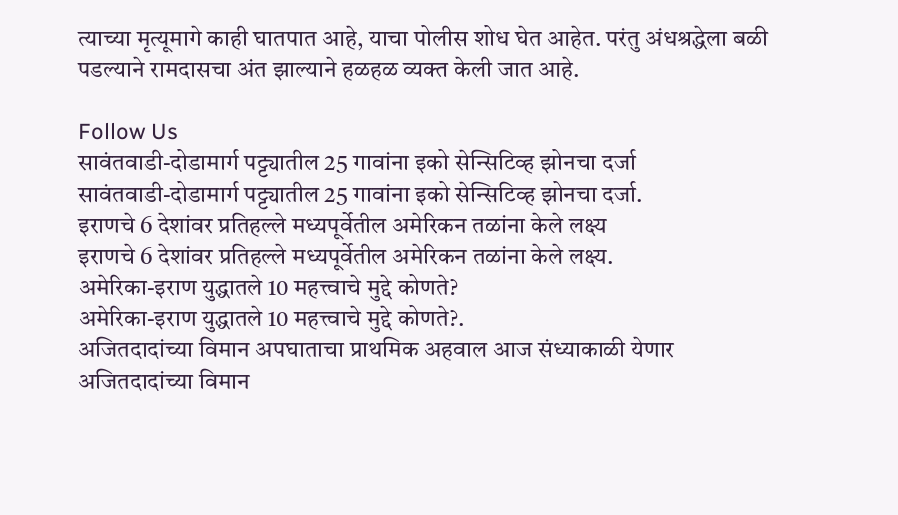त्याच्या मृत्यूमागे काही घातपात आहे, याचा पोलीस शोध घेत आहेत. परंतु अंधश्रद्धेला बळी पडल्याने रामदासचा अंत झाल्याने हळहळ व्यक्त केली जात आहे.

Follow Us
सावंतवाडी-दोडामार्ग पट्ट्यातील 25 गावांना इको सेन्सिटिव्ह झोनचा दर्जा
सावंतवाडी-दोडामार्ग पट्ट्यातील 25 गावांना इको सेन्सिटिव्ह झोनचा दर्जा.
इराणचे 6 देशांवर प्रतिहल्ले मध्यपूर्वेतील अमेरिकन तळांना केले लक्ष्य
इराणचे 6 देशांवर प्रतिहल्ले मध्यपूर्वेतील अमेरिकन तळांना केले लक्ष्य.
अमेरिका-इराण युद्धातले 10 महत्त्वाचे मुद्दे कोणते?
अमेरिका-इराण युद्धातले 10 महत्त्वाचे मुद्दे कोणते?.
अजितदादांच्या विमान अपघाताचा प्राथमिक अहवाल आज संध्याकाळी येणार
अजितदादांच्या विमान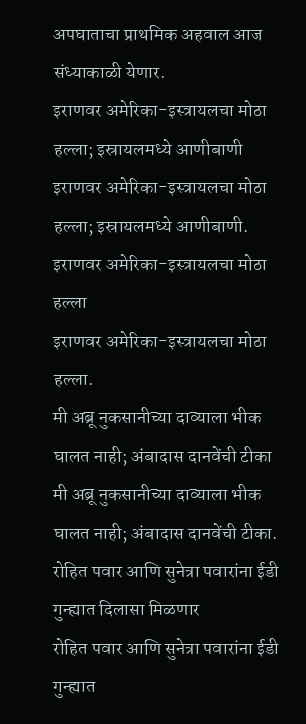अपघाताचा प्राथमिक अहवाल आज संध्याकाळी येणार.
इराणवर अमेरिका-इस्त्रायलचा मोठा हल्ला; इस्रायलमध्ये आणीबाणी
इराणवर अमेरिका-इस्त्रायलचा मोठा हल्ला; इस्रायलमध्ये आणीबाणी.
इराणवर अमेरिका-इस्त्रायलचा मोठा हल्ला
इराणवर अमेरिका-इस्त्रायलचा मोठा हल्ला.
मी अब्रू नुकसानीच्या दाव्याला भीक घालत नाही; अंबादास दानवेंची टीका
मी अब्रू नुकसानीच्या दाव्याला भीक घालत नाही; अंबादास दानवेंची टीका.
रोहित पवार आणि सुनेत्रा पवारांना ईडी गुन्ह्यात दिलासा मिळणार
रोहित पवार आणि सुनेत्रा पवारांना ईडी गुन्ह्यात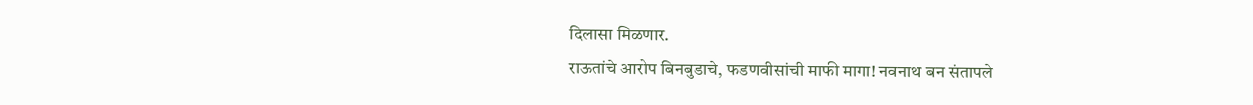दिलासा मिळणार.
राऊतांचे आरोप बिनबुडाचे, फडणवीसांची माफी मागा! नवनाथ बन संतापले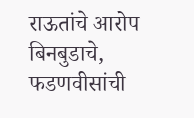राऊतांचे आरोप बिनबुडाचे, फडणवीसांची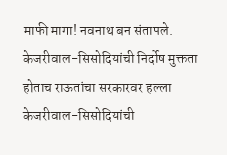माफी मागा! नवनाथ बन संतापले.
केजरीवाल-सिसोदियांची निर्दोष मुक्तता होताच राऊतांचा सरकारवर हल्ला
केजरीवाल-सिसोदियांची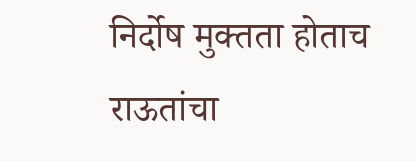निर्दोष मुक्तता होताच राऊतांचा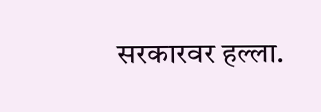सरकारवर हल्ला.